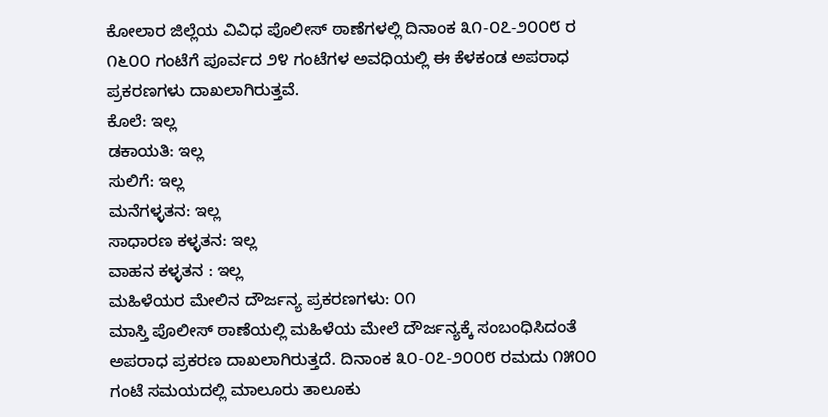ಕೋಲಾರ ಜಿಲ್ಲೆಯ ವಿವಿಧ ಪೊಲೀಸ್ ಠಾಣೆಗಳಲ್ಲಿ ದಿನಾಂಕ ೩೧-೦೭-೨೦೦೮ ರ ೧೬೦೦ ಗಂಟೆಗೆ ಪೂರ್ವದ ೨೪ ಗಂಟೆಗಳ ಅವಧಿಯಲ್ಲಿ ಈ ಕೆಳಕಂಡ ಅಪರಾಧ ಪ್ರಕರಣಗಳು ದಾಖಲಾಗಿರುತ್ತವೆ.
ಕೊಲೆ: ಇಲ್ಲ
ಡಕಾಯತಿ: ಇಲ್ಲ
ಸುಲಿಗೆ: ಇಲ್ಲ
ಮನೆಗಳ್ಳತನ: ಇಲ್ಲ
ಸಾಧಾರಣ ಕಳ್ಳತನ: ಇಲ್ಲ
ವಾಹನ ಕಳ್ಳತನ : ಇಲ್ಲ
ಮಹಿಳೆಯರ ಮೇಲಿನ ದೌರ್ಜನ್ಯ ಪ್ರಕರಣಗಳು: ೦೧
ಮಾಸ್ತಿ ಪೊಲೀಸ್ ಠಾಣೆಯಲ್ಲಿ ಮಹಿಳೆಯ ಮೇಲೆ ದೌರ್ಜನ್ಯಕ್ಕೆ ಸಂಬಂಧಿಸಿದಂತೆ ಅಪರಾಧ ಪ್ರಕರಣ ದಾಖಲಾಗಿರುತ್ತದೆ. ದಿನಾಂಕ ೩೦-೦೭-೨೦೦೮ ರಮದು ೧೫೦೦ ಗಂಟೆ ಸಮಯದಲ್ಲಿ ಮಾಲೂರು ತಾಲೂಕು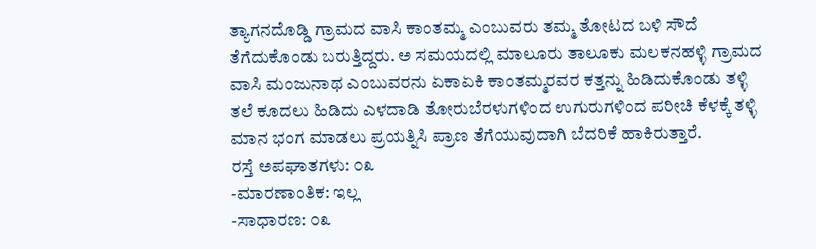ತ್ಯಾಗನದೊಡ್ಡಿ ಗ್ರಾಮದ ವಾಸಿ ಕಾಂತಮ್ಮ ಎಂಬುವರು ತಮ್ಮ ತೋಟದ ಬಳಿ ಸೌದೆ ತೆಗೆದುಕೊಂಡು ಬರುತ್ತಿದ್ದರು. ಅ ಸಮಯದಲ್ಲಿ ಮಾಲೂರು ತಾಲೂಕು ಮಲಕನಹಳ್ಳಿ ಗ್ರಾಮದ ವಾಸಿ ಮಂಜುನಾಥ ಎಂಬುವರನು ಏಕಾಏಕಿ ಕಾಂತಮ್ಮರವರ ಕತ್ತನ್ನು ಹಿಡಿದುಕೊಂಡು ತಳ್ಳಿ ತಲೆ ಕೂದಲು ಹಿಡಿದು ಎಳದಾಡಿ ತೋರುಬೆರಳುಗಳಿಂದ ಉಗುರುಗಳಿಂದ ಪರೀಚಿ ಕೆಳಕ್ಕೆ ತಳ್ಳಿ ಮಾನ ಭಂಗ ಮಾಡಲು ಪ್ರಯತ್ನಿಸಿ ಪ್ರಾಣ ತೆಗೆಯುವುದಾಗಿ ಬೆದರಿಕೆ ಹಾಕಿರುತ್ತಾರೆ.
ರಸ್ತೆ ಅಪಘಾತಗಳು: ೦೩
-ಮಾರಣಾಂತಿಕ: ಇಲ್ಲ
-ಸಾಧಾರಣ: ೦೩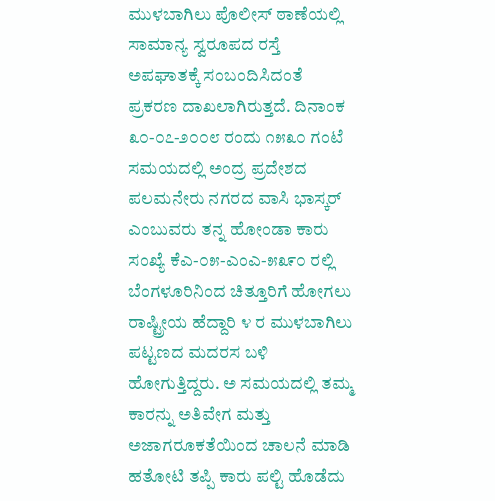ಮುಳಬಾಗಿಲು ಪೊಲೀಸ್ ಠಾಣೆಯಲ್ಲಿ ಸಾಮಾನ್ಯ ಸ್ವರೂಪದ ರಸ್ತೆ ಅಪಘಾತಕ್ಕೆ ಸಂಬಂದಿಸಿದಂತೆ ಪ್ರಕರಣ ದಾಖಲಾಗಿರುತ್ತದೆ. ದಿನಾಂಕ ೩೦-೦೭-೨೦೦೮ ರಂದು ೧೫೩೦ ಗಂಟೆ ಸಮಯದಲ್ಲಿ ಅಂದ್ರ ಪ್ರದೇಶದ ಪಲಮನೇರು ನಗರದ ವಾಸಿ ಭಾಸ್ಕರ್ ಎಂಬುವರು ತನ್ನ ಹೋಂಡಾ ಕಾರು ಸಂಖ್ಯೆ ಕೆಎ-೦೫-ಎಂಎ-೫೩೯೦ ರಲ್ಲಿ ಬೆಂಗಳೂರಿನಿಂದ ಚಿತ್ತೂರಿಗೆ ಹೋಗಲು ರಾಷ್ಟ್ರೀಯ ಹೆದ್ದಾರಿ ೪ ರ ಮುಳಬಾಗಿಲು ಪಟ್ಟಣದ ಮದರಸ ಬಳಿ ಹೋಗುತ್ತಿದ್ದರು. ಅ ಸಮಯದಲ್ಲಿ ತಮ್ಮ ಕಾರನ್ನು ಅತಿವೇಗ ಮತ್ತು ಅಜಾಗರೂಕತೆಯಿಂದ ಚಾಲನೆ ಮಾಡಿ ಹತೋಟಿ ತಪ್ಪಿ ಕಾರು ಪಲ್ಟಿ ಹೊಡೆದು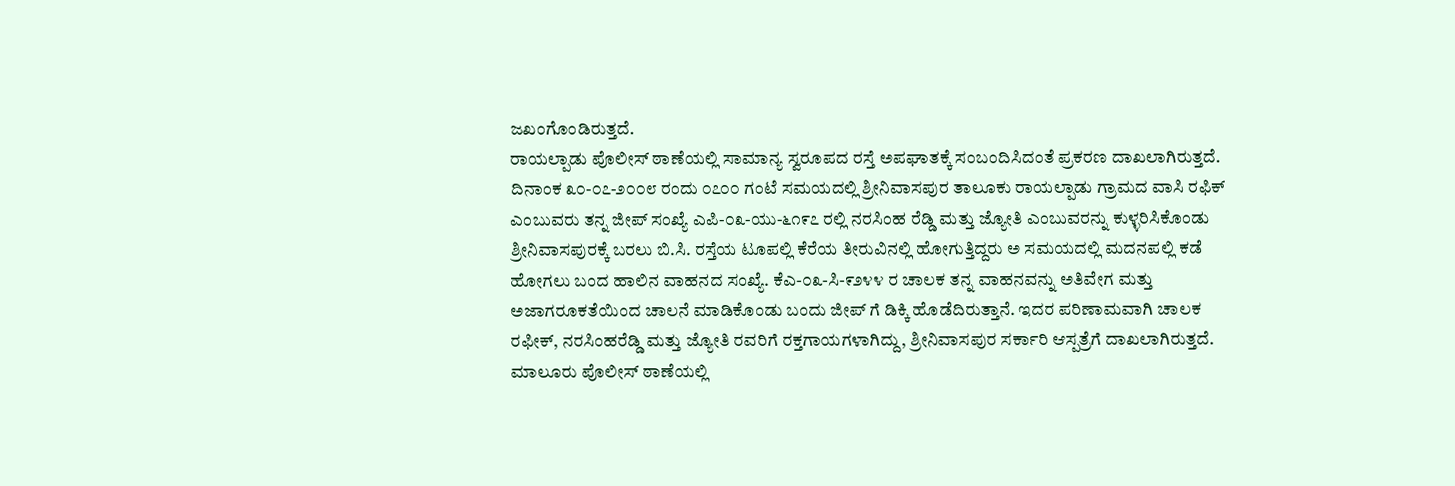ಜಖಂಗೊಂಡಿರುತ್ತದೆ.
ರಾಯಲ್ಪಾಡು ಪೊಲೀಸ್ ಠಾಣೆಯಲ್ಲಿ ಸಾಮಾನ್ಯ ಸ್ವರೂಪದ ರಸ್ತೆ ಅಪಘಾತಕ್ಕೆ ಸಂಬಂದಿಸಿದಂತೆ ಪ್ರಕರಣ ದಾಖಲಾಗಿರುತ್ತದೆ. ದಿನಾಂಕ ೩೦-೦೭-೨೦೦೮ ರಂದು ೦೭೦೦ ಗಂಟೆ ಸಮಯದಲ್ಲಿ ಶ್ರೀನಿವಾಸಪುರ ತಾಲೂಕು ರಾಯಲ್ಪಾಡು ಗ್ರಾಮದ ವಾಸಿ ರಫಿಕ್ ಎಂಬುವರು ತನ್ನ ಜೀಪ್ ಸಂಖ್ಯೆ ಎಪಿ-೦೩-ಯು-೬೧೯೭ ರಲ್ಲಿ ನರಸಿಂಹ ರೆಡ್ಡಿ ಮತ್ತು ಜ್ಯೋತಿ ಎಂಬುವರನ್ನು ಕುಳ್ಳರಿಸಿಕೊಂಡು ಶ್ರೀನಿವಾಸಪುರಕ್ಕೆ ಬರಲು ಬಿ.ಸಿ. ರಸ್ತೆಯ ಟೂಪಲ್ಲಿ ಕೆರೆಯ ತೀರುವಿನಲ್ಲಿ ಹೋಗುತ್ತಿದ್ದರು ಅ ಸಮಯದಲ್ಲಿ ಮದನಪಲ್ಲಿ ಕಡೆ ಹೋಗಲು ಬಂದ ಹಾಲಿನ ವಾಹನದ ಸಂಖ್ಯೆ. ಕೆಎ-೦೩-ಸಿ-೯೨೪೪ ರ ಚಾಲಕ ತನ್ನ ವಾಹನವನ್ನು ಅತಿವೇಗ ಮತ್ತು ಅಜಾಗರೂಕತೆಯಿಂದ ಚಾಲನೆ ಮಾಡಿಕೊಂಡು ಬಂದು ಜೀಪ್ ಗೆ ಡಿಕ್ಕಿ ಹೊಡೆದಿರುತ್ತಾನೆ. ಇದರ ಪರಿಣಾಮವಾಗಿ ಚಾಲಕ ರಫೀಕ್, ನರಸಿಂಹರೆಡ್ಡಿ ಮತ್ತು ಜ್ಯೋತಿ ರವರಿಗೆ ರಕ್ತಗಾಯಗಳಾಗಿದ್ದು, ಶ್ರೀನಿವಾಸಪುರ ಸರ್ಕಾರಿ ಆಸ್ಪತ್ರೆಗೆ ದಾಖಲಾಗಿರುತ್ತದೆ.
ಮಾಲೂರು ಪೊಲೀಸ್ ಠಾಣೆಯಲ್ಲಿ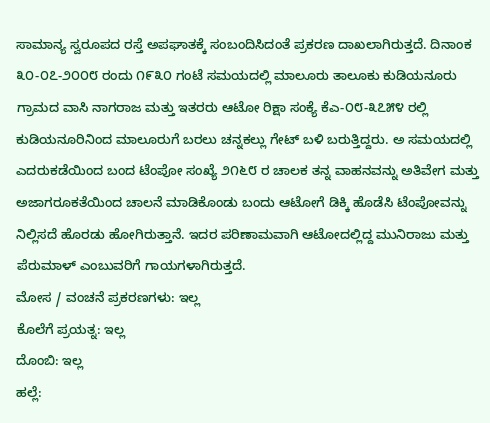ಸಾಮಾನ್ಯ ಸ್ವರೂಪದ ರಸ್ತೆ ಅಪಘಾತಕ್ಕೆ ಸಂಬಂದಿಸಿದಂತೆ ಪ್ರಕರಣ ದಾಖಲಾಗಿರುತ್ತದೆ. ದಿನಾಂಕ ೩೦-೦೭-೨೦೦೮ ರಂದು ೧೯೩೦ ಗಂಟೆ ಸಮಯದಲ್ಲಿ ಮಾಲೂರು ತಾಲೂಕು ಕುಡಿಯನೂರು ಗ್ರಾಮದ ವಾಸಿ ನಾಗರಾಜ ಮತ್ತು ಇತರರು ಆಟೋ ರಿಕ್ಷಾ ಸಂಕ್ಯೆ ಕೆಎ-೦೮-೩೭೫೪ ರಲ್ಲಿ ಕುಡಿಯನೂರಿನಿಂದ ಮಾಲೂರುಗೆ ಬರಲು ಚನ್ನಕಲ್ಲು ಗೇಟ್ ಬಳಿ ಬರುತ್ತಿದ್ದರು. ಅ ಸಮಯದಲ್ಲಿ ಎದರುಕಡೆಯಿಂದ ಬಂದ ಟೆಂಪೋ ಸಂಖ್ಯೆ ೨೧೬೮ ರ ಚಾಲಕ ತನ್ನ ವಾಹನವನ್ನು ಅತಿವೇಗ ಮತ್ತು ಅಜಾಗರೂಕತೆಯಿಂದ ಚಾಲನೆ ಮಾಡಿಕೊಂಡು ಬಂದು ಆಟೋಗೆ ಡಿಕ್ಕಿ ಹೊಡೆಸಿ ಟೆಂಪೋವನ್ನು ನಿಲ್ಲಿಸದೆ ಹೊರಡು ಹೋಗಿರುತ್ತಾನೆ. ಇದರ ಪರಿಣಾಮವಾಗಿ ಆಟೋದಲ್ಲಿದ್ದ ಮುನಿರಾಜು ಮತ್ತು ಪೆರುಮಾಳ್ ಎಂಬುವರಿಗೆ ಗಾಯಗಳಾಗಿರುತ್ತದೆ.
ಮೋಸ / ವಂಚನೆ ಪ್ರಕರಣಗಳು: ಇಲ್ಲ
ಕೊಲೆಗೆ ಪ್ರಯತ್ನ: ಇಲ್ಲ
ದೊಂಬಿ: ಇಲ್ಲ
ಹಲ್ಲೆ: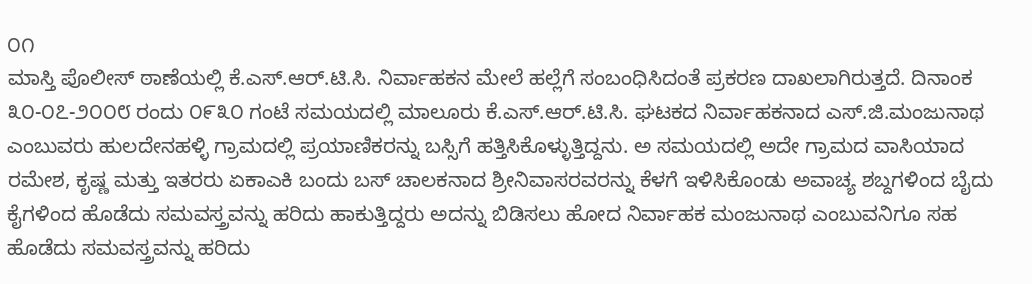೦೧
ಮಾಸ್ತಿ ಪೊಲೀಸ್ ಠಾಣೆಯಲ್ಲಿ ಕೆ.ಎಸ್.ಆರ್.ಟಿ.ಸಿ. ನಿರ್ವಾಹಕನ ಮೇಲೆ ಹಲ್ಲೆಗೆ ಸಂಬಂಧಿಸಿದಂತೆ ಪ್ರಕರಣ ದಾಖಲಾಗಿರುತ್ತದೆ. ದಿನಾಂಕ ೩೦-೦೭-೨೦೦೮ ರಂದು ೦೯೩೦ ಗಂಟೆ ಸಮಯದಲ್ಲಿ ಮಾಲೂರು ಕೆ.ಎಸ್.ಆರ್.ಟಿ.ಸಿ. ಘಟಕದ ನಿರ್ವಾಹಕನಾದ ಎಸ್.ಜಿ.ಮಂಜುನಾಥ ಎಂಬುವರು ಹುಲದೇನಹಳ್ಳಿ ಗ್ರಾಮದಲ್ಲಿ ಪ್ರಯಾಣಿಕರನ್ನು ಬಸ್ಸಿಗೆ ಹತ್ತಿಸಿಕೊಳ್ಳುತ್ತಿದ್ದನು. ಅ ಸಮಯದಲ್ಲಿ ಅದೇ ಗ್ರಾಮದ ವಾಸಿಯಾದ ರಮೇಶ, ಕೃಷ್ಣ ಮತ್ತು ಇತರರು ಏಕಾಎಕಿ ಬಂದು ಬಸ್ ಚಾಲಕನಾದ ಶ್ರೀನಿವಾಸರವರನ್ನು ಕೆಳಗೆ ಇಳಿಸಿಕೊಂಡು ಅವಾಚ್ಯ ಶಬ್ದಗಳಿಂದ ಬೈದು ಕೈಗಳಿಂದ ಹೊಡೆದು ಸಮವಸ್ತ್ರವನ್ನು ಹರಿದು ಹಾಕುತ್ತಿದ್ದರು ಅದನ್ನು ಬಿಡಿಸಲು ಹೋದ ನಿರ್ವಾಹಕ ಮಂಜುನಾಥ ಎಂಬುವನಿಗೂ ಸಹ ಹೊಡೆದು ಸಮವಸ್ತ್ರವನ್ನು ಹರಿದು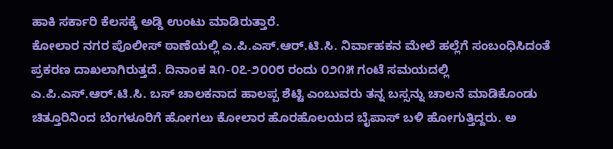ಹಾಕಿ ಸರ್ಕಾರಿ ಕೆಲಸಕ್ಕೆ ಅಡ್ಡಿ ಉಂಟು ಮಾಡಿರುತ್ತಾರೆ.
ಕೋಲಾರ ನಗರ ಪೊಲೀಸ್ ಠಾಣೆಯಲ್ಲಿ ಎ.ಪಿ.ಎಸ್.ಆರ್.ಟಿ.ಸಿ. ನಿರ್ವಾಹಕನ ಮೇಲೆ ಹಲ್ಲೆಗೆ ಸಂಬಂಧಿಸಿದಂತೆ ಪ್ರಕರಣ ದಾಖಲಾಗಿರುತ್ತದೆ. ದಿನಾಂಕ ೩೧-೦೭-೨೦೦೮ ರಂದು ೦೨೧೫ ಗಂಟೆ ಸಮಯದಲ್ಲಿ ಎ.ಪಿ.ಎಸ್.ಆರ್.ಟಿ.ಸಿ. ಬಸ್ ಚಾಲಕನಾದ ಹಾಲಪ್ಪ ಶೆಟ್ಟಿ ಎಂಬುವರು ತನ್ನ ಬಸ್ಸನ್ನು ಚಾಲನೆ ಮಾಡಿಕೊಂಡು ಚಿತ್ತೂರಿನಿಂದ ಬೆಂಗಳೂರಿಗೆ ಹೋಗಲು ಕೋಲಾರ ಹೊರಹೊಲಯದ ಬೈಪಾಸ್ ಬಳಿ ಹೋಗುತ್ತಿದ್ದರು. ಅ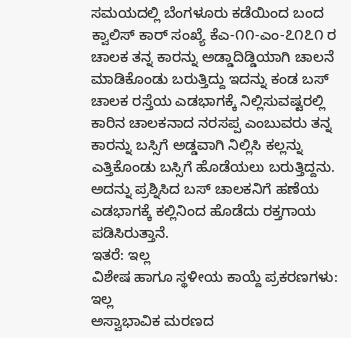ಸಮಯದಲ್ಲಿ ಬೆಂಗಳೂರು ಕಡೆಯಿಂದ ಬಂದ ಕ್ವಾಲಿಸ್ ಕಾರ್ ಸಂಖ್ಯೆ ಕೆಎ-೧೧-ಎಂ-೭೧೭೧ ರ ಚಾಲಕ ತನ್ನ ಕಾರನ್ನು ಅಡ್ಡಾದಿಡ್ಡಿಯಾಗಿ ಚಾಲನೆ ಮಾಡಿಕೊಂಡು ಬರುತ್ತಿದ್ದು ಇದನ್ನು ಕಂಡ ಬಸ್ ಚಾಲಕ ರಸ್ತೆಯ ಎಡಭಾಗಕ್ಕೆ ನಿಲ್ಲಿಸುವಷ್ಟರಲ್ಲಿ ಕಾರಿನ ಚಾಲಕನಾದ ನರಸಪ್ಪ ಎಂಬುವರು ತನ್ನ ಕಾರನ್ನು ಬಸ್ಸಿಗೆ ಅಡ್ಡವಾಗಿ ನಿಲ್ಲಿಸಿ ಕಲ್ಲನ್ನು ಎತ್ತಿಕೊಂಡು ಬಸ್ಸಿಗೆ ಹೊಡೆಯಲು ಬರುತ್ತಿದ್ದನು. ಅದನ್ನು ಪ್ರಶ್ನಿಸಿದ ಬಸ್ ಚಾಲಕನಿಗೆ ಹಣೆಯ ಎಡಭಾಗಕ್ಕೆ ಕಲ್ಲಿನಿಂದ ಹೊಡೆದು ರಕ್ತಗಾಯ ಪಡಿಸಿರುತ್ತಾನೆ.
ಇತರೆ: ಇಲ್ಲ
ವಿಶೇಷ ಹಾಗೂ ಸ್ಥಳೀಯ ಕಾಯ್ದೆ ಪ್ರಕರಣಗಳು: ಇಲ್ಲ
ಅಸ್ವಾಭಾವಿಕ ಮರಣದ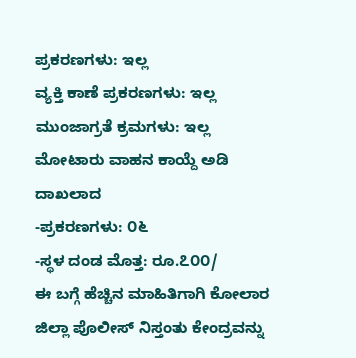ಪ್ರಕರಣಗಳು: ಇಲ್ಲ
ವ್ಯಕ್ತಿ ಕಾಣೆ ಪ್ರಕರಣಗಳು: ಇಲ್ಲ
ಮುಂಜಾಗ್ರತೆ ಕ್ರಮಗಳು: ಇಲ್ಲ
ಮೋಟಾರು ವಾಹನ ಕಾಯ್ದೆ ಅಡಿ ದಾಖಲಾದ
-ಪ್ರಕರಣಗಳು: ೦೬
-ಸ್ಥಳ ದಂಡ ಮೊತ್ತ: ರೂ.೭೦೦/
ಈ ಬಗ್ಗೆ ಹೆಚ್ಚಿನ ಮಾಹಿತಿಗಾಗಿ ಕೋಲಾರ ಜಿಲ್ಲಾ ಪೊಲೀಸ್ ನಿಸ್ತಂತು ಕೇಂದ್ರವನ್ನು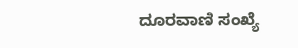ದೂರವಾಣಿ ಸಂಖ್ಯೆ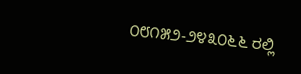೦೮೧೫೨-೨೪೩೦೬೬ ರಲ್ಲಿ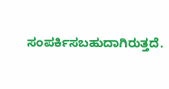ಸಂಪರ್ಕಿಸಬಹುದಾಗಿರುತ್ತದೆ.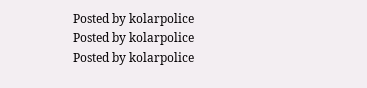Posted by kolarpolice
Posted by kolarpolice
Posted by kolarpolice